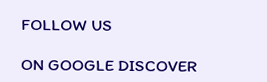FOLLOW US

ON GOOGLE DISCOVER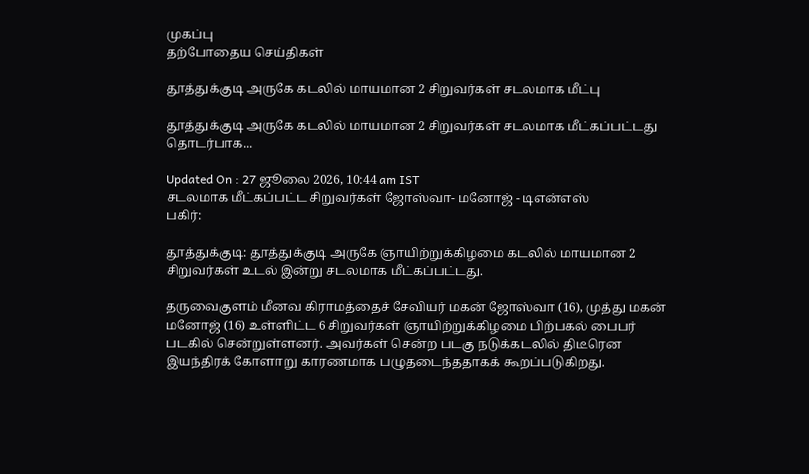முகப்பு
தற்போதைய செய்திகள்

தூத்துக்குடி அருகே கடலில் மாயமான 2 சிறுவர்கள் சடலமாக மீட்பு

தூத்துக்குடி அருகே கடலில் மாயமான 2 சிறுவர்கள் சடலமாக மீட்கப்பட்டது தொடர்பாக...

Updated On : 27 ஜூலை 2026, 10:44 am IST
சடலமாக மீட்கப்பட்ட சிறுவர்கள் ஜோஸ்வா- மனோஜ் - டிஎன்எஸ்
பகிர்:

தூத்துக்குடி: தூத்துக்குடி அருகே ஞாயிற்றுக்கிழமை கடலில் மாயமான 2 சிறுவர்கள் உடல் இன்று சடலமாக மீட்கப்பட்டது.

தருவைகுளம் மீனவ கிராமத்தைச் சேவியர் மகன் ஜோஸ்வா (16), முத்து மகன் மனோஜ் (16) உள்ளிட்ட 6 சிறுவர்கள் ஞாயிற்றுக்கிழமை பிற்பகல் பைபர் படகில் சென்றுள்ளனர். அவர்கள் சென்ற படகு நடுக்கடலில் திடீரென இயந்திரக் கோளாறு காரணமாக பழுதடைந்ததாகக் கூறப்படுகிறது.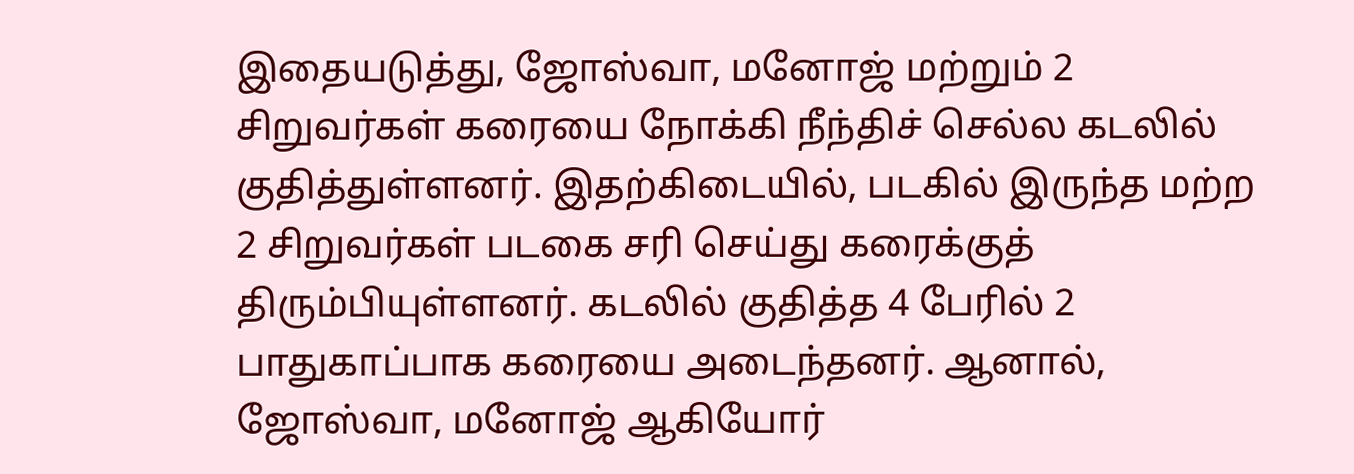இதையடுத்து, ஜோஸ்வா, மனோஜ் மற்றும் 2 சிறுவர்கள் கரையை நோக்கி நீந்திச் செல்ல கடலில் குதித்துள்ளனர். இதற்கிடையில், படகில் இருந்த மற்ற 2 சிறுவர்கள் படகை சரி செய்து கரைக்குத் திரும்பியுள்ளனர். கடலில் குதித்த 4 பேரில் 2 பாதுகாப்பாக கரையை அடைந்தனர். ஆனால், ஜோஸ்வா, மனோஜ் ஆகியோர்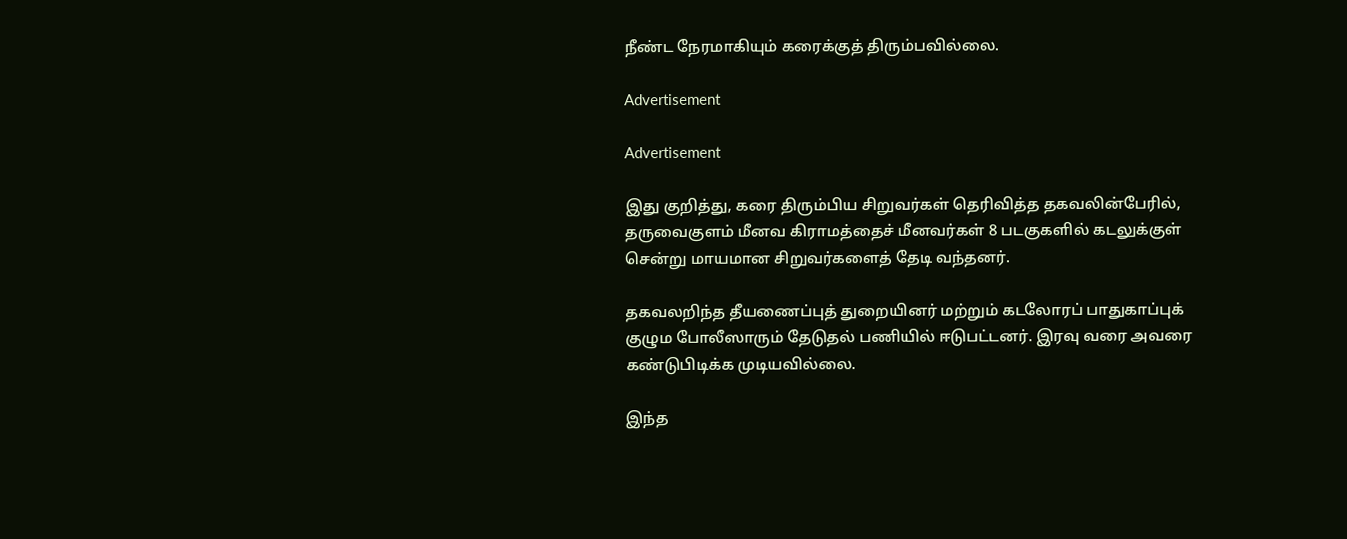நீண்ட நேரமாகியும் கரைக்குத் திரும்பவில்லை.

Advertisement

Advertisement

இது குறித்து, கரை திரும்பிய சிறுவர்கள் தெரிவித்த தகவலின்பேரில், தருவைகுளம் மீனவ கிராமத்தைச் மீனவர்கள் 8 படகுகளில் கடலுக்குள் சென்று மாயமான சிறுவர்களைத் தேடி வந்தனர்.

தகவலறிந்த தீயணைப்புத் துறையினர் மற்றும் கடலோரப் பாதுகாப்புக் குழும போலீஸாரும் தேடுதல் பணியில் ஈடுபட்டனர். இரவு வரை அவரை கண்டுபிடிக்க முடியவில்லை.

இந்த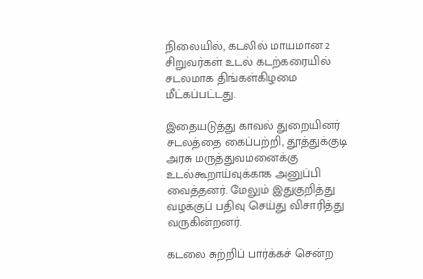நிலையில், கடலில் மாயமான 2 சிறுவர்கள் உடல் கடற்கரையில் சடலமாக திங்கள்கிழமை மீட்கப்பட்டது.

இதையடுத்து காவல் துறையினர் சடலத்தை கைப்பற்றி, தூத்துக்குடி அரசு மருத்துவமனைக்கு உடல்கூறாய்வுக்காக அனுப்பி வைத்தனர். மேலும் இதுகுறித்து வழக்குப் பதிவு செய்து விசாரித்து வருகின்றனர்.

கடலை சுற்றிப் பார்க்கச் சென்ற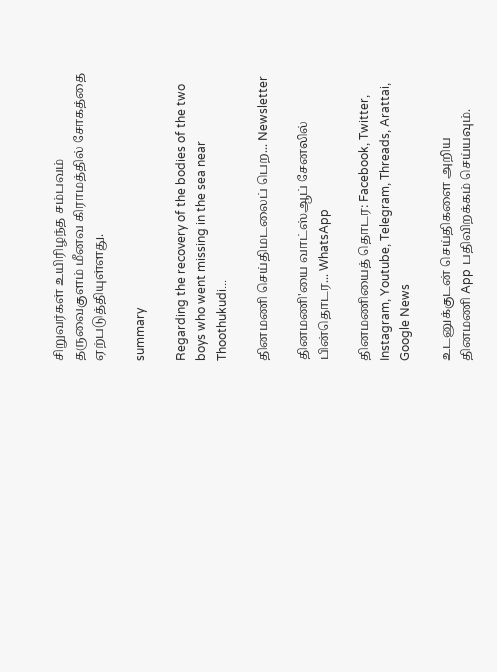சிறுவர்கள் உயிரிழந்த சம்பவம் தருவைகுளம் மீனவ கிராமத்தில் சோகத்தை ஏற்படுத்தியுள்ளது.

summary

Regarding the recovery of the bodies of the two boys who went missing in the sea near Thoothukudi...

தினமணி செய்திமடலைப் பெற... Newsletter

தினமணி'யை வாட்ஸ்ஆப் சேனலில் பின்தொடர... WhatsApp

தினமணியைத் தொடர: Facebook, Twitter, Instagram, Youtube, Telegram, Threads, Arattai, Google News

உடனுக்குடன் செய்திகளை அறிய தினமணி App பதிவிறக்கம் செய்யவும்.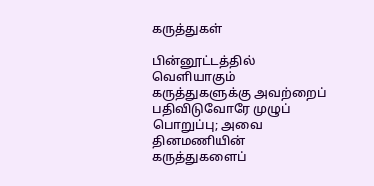கருத்துகள்

பின்னூட்டத்தில் வெளியாகும் கருத்துகளுக்கு அவற்றைப் பதிவிடுவோரே முழுப் பொறுப்பு; அவை தினமணியின் கருத்துகளைப்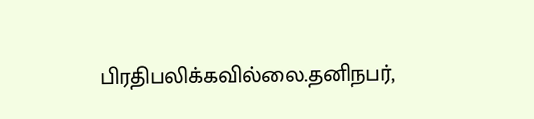பிரதிபலிக்கவில்லை.தனிநபர்,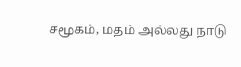சமூகம், மதம் அல்லது நாடு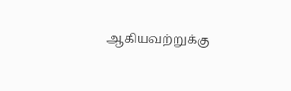ஆகியவற்றுக்கு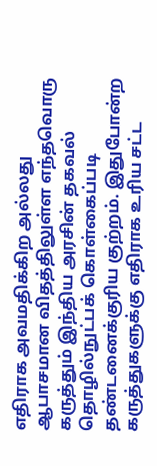எதிராக அவமதிக்கிற அல்லது ஆபாசமான விதத்திலுள்ள எந்தவொரு கருத்தும் இந்திய அரசின் தகவல் தொழில்நுட்பக் கொள்கைப்படி தண்டனைக்குரிய குற்றம். இதுபோன்ற கருத்துகளுக்கு எதிராக உரிய சட்ட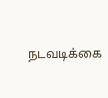நடவடிக்கை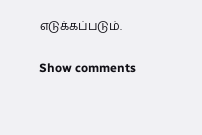எடுக்கப்படும்.

Show comments